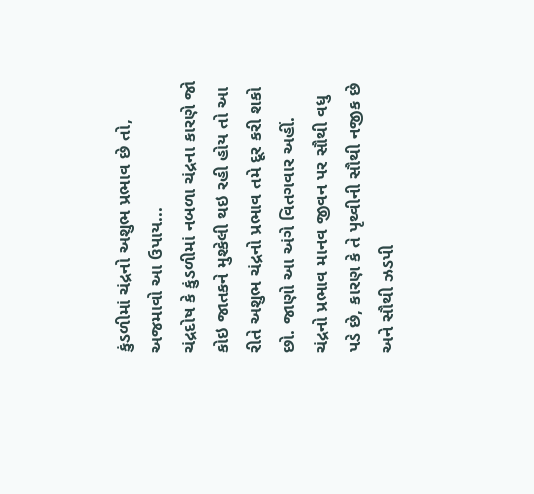કુંડળીમાં ચંદ્રનો અશુભ પ્રભાવ છે તો, અજમાવો આ ઉપાય...
ચંદ્રદોષ કે કુંડળીમાં નબળા ચંદ્રના કારણે જો કોઇ જાતકને મુશ્કેલી થઇ રહી હોય તો આ રીતે અશુભ ચંદ્રનો પ્રભાવ તમે દૂર કરી શકો છો. જાણો આ અંગે વિતગવાર અહીં.
ચંદ્રનો પ્રભાવ માનવ જીવન પર સૌથી વધુ પડે છે, કારણ કે તે પૃથ્વીની સૌથી નજીક છે અને સૌથી ઝડપી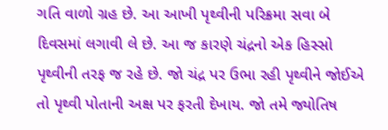ગતિ વાળો ગ્રહ છે. આ આખી પૃથ્વીની પરિક્રમા સવા બે દિવસમાં લગાવી લે છે. આ જ કારણે ચંદ્રનો એક હિસ્સો પૃથ્વીની તરફ જ રહે છે. જો ચંદ્ર પર ઉભા રહી પૃથ્વીને જોઈએ તો પૃથ્વી પોતાની અક્ષ પર ફરતી દેખાય. જો તમે જ્યોતિષ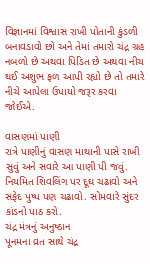વિજ્ઞાનમાં વિશ્વાસ રાખી પોતાની કુંડળી બનાવડાવો છો અને તેમાં તમારો ચંદ્ર ગ્રહ નબળો છે અથવા પિડિત છે અથવા નીચ થઈ અશુભ ફળ આપી રહ્યો છે તો તમારે નીચે આપેલા ઉપાયો જરૂર કરવા જોઈએ.

વાસણમાં પાણી
રાત્રે પાણીનું વાસણ માથાની પાસે રાખી સુવું અને સવારે આ પાણી પી જવું. નિયમિત શિવલિંગ પર દૂઘ ચઢાવો અને સફેદ પુષ્પ પણ ચઢાવો. સોમવારે સુંદર કાંડનો પાઠ કરો.
ચંદ્ર મંત્રનું અનુષ્ઠાન
પૂનમના વ્રત સાથે ચંદ્ર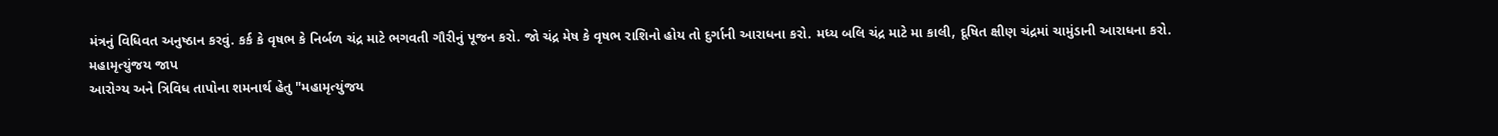મંત્રનું વિધિવત અનુષ્ઠાન કરવું. કર્ક કે વૃષભ કે નિર્બળ ચંદ્ર માટે ભગવતી ગૌરીનું પૂજન કરો. જો ચંદ્ર મેષ કે વૃષભ રાશિનો હોય તો દુર્ગાની આરાધના કરો. મધ્ય બલિ ચંદ્ર માટે મા કાલી, દૂષિત ક્ષીણ ચંદ્રમાં ચામુંડાની આરાધના કરો.
મહામૃત્યુંજય જાપ
આરોગ્ય અને ત્રિવિધ તાપોના શમનાર્થ હેતુ "મહામૃત્યુંજય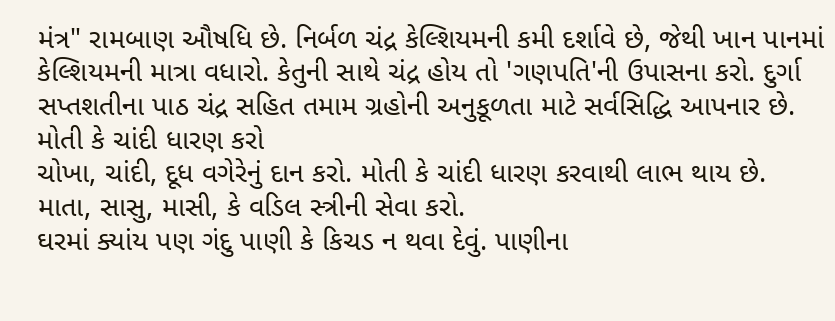મંત્ર" રામબાણ ઔષધિ છે. નિર્બળ ચંદ્ર કેલ્શિયમની કમી દર્શાવે છે, જેથી ખાન પાનમાં કેલ્શિયમની માત્રા વધારો. કેતુની સાથે ચંદ્ર હોય તો 'ગણપતિ'ની ઉપાસના કરો. દુર્ગા સપ્તશતીના પાઠ ચંદ્ર સહિત તમામ ગ્રહોની અનુકૂળતા માટે સર્વસિદ્ધિ આપનાર છે.
મોતી કે ચાંદી ધારણ કરો
ચોખા, ચાંદી, દૂધ વગેરેનું દાન કરો. મોતી કે ચાંદી ધારણ કરવાથી લાભ થાય છે. માતા, સાસુ, માસી, કે વડિલ સ્ત્રીની સેવા કરો.
ઘરમાં ક્યાંય પણ ગંદુ પાણી કે કિચડ ન થવા દેવું. પાણીના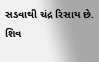સડવાથી ચંદ્ર રિસાય છે.
શિવ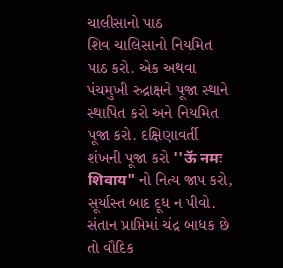ચાલીસાનો પાઠ
શિવ ચાલિસાનો નિયમિત પાઠ કરો. એક અથવા પંચમુખી રુદ્રાક્ષને પૂજા સ્થાને સ્થાપિત કરો અને નિયમિત પૂજા કરો. દક્ષિણાવર્તી શંખની પૂજા કરો ''ऊॅ नमः शिवाय" નો નિત્ય જાપ કરો, સૂર્યાસ્ત બાદ દૂધ ન પીવો. સંતાન પ્રાપ્તિમાં ચંદ્ર બાધક છે તો વૌદિક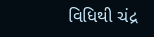વિધિથી ચંદ્ર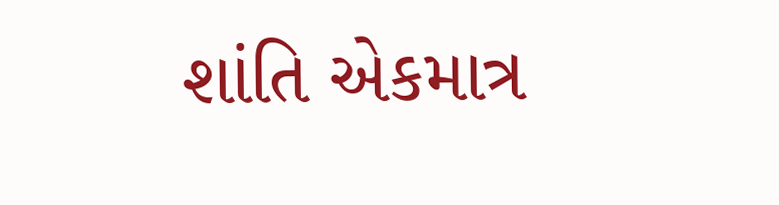શાંતિ એકમાત્ર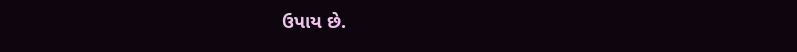ઉપાય છે.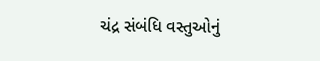ચંદ્ર સંબંધિ વસ્તુઓનું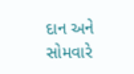દાન અને સોમવારે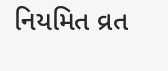નિયમિત વ્રત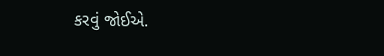કરવું જોઈએ.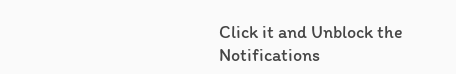Click it and Unblock the Notifications